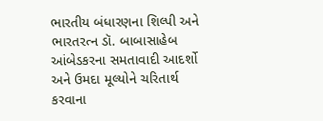ભારતીય બંધારણના શિલ્પી અને ભારતરત્ન ડૉ. બાબાસાહેબ આંબેડકરના સમતાવાદી આદર્શો અને ઉમદા મૂલ્યોને ચરિતાર્થ કરવાના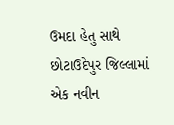ઉમદા હેતુ સાથે છોટાઉદેપુર જિલ્લામાં એક નવીન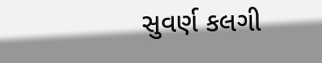સુવર્ણ કલગી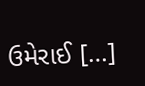ઉમેરાઈ […]